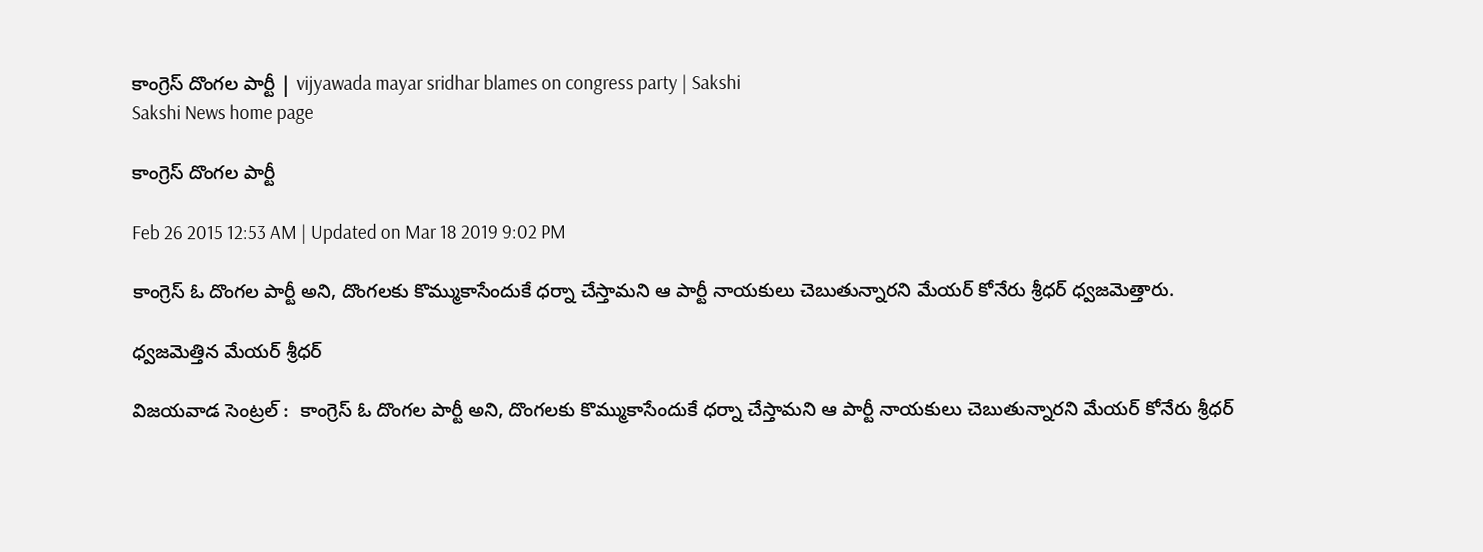కాంగ్రెస్ దొంగల పార్టీ | vijyawada mayar sridhar blames on congress party | Sakshi
Sakshi News home page

కాంగ్రెస్ దొంగల పార్టీ

Feb 26 2015 12:53 AM | Updated on Mar 18 2019 9:02 PM

కాంగ్రెస్ ఓ దొంగల పార్టీ అని, దొంగలకు కొమ్ముకాసేందుకే ధర్నా చేస్తామని ఆ పార్టీ నాయకులు చెబుతున్నారని మేయర్ కోనేరు శ్రీధర్ ధ్వజమెత్తారు.

ధ్వజమెత్తిన మేయర్ శ్రీధర్

విజయవాడ సెంట్రల్ :  కాంగ్రెస్ ఓ దొంగల పార్టీ అని, దొంగలకు కొమ్ముకాసేందుకే ధర్నా చేస్తామని ఆ పార్టీ నాయకులు చెబుతున్నారని మేయర్ కోనేరు శ్రీధర్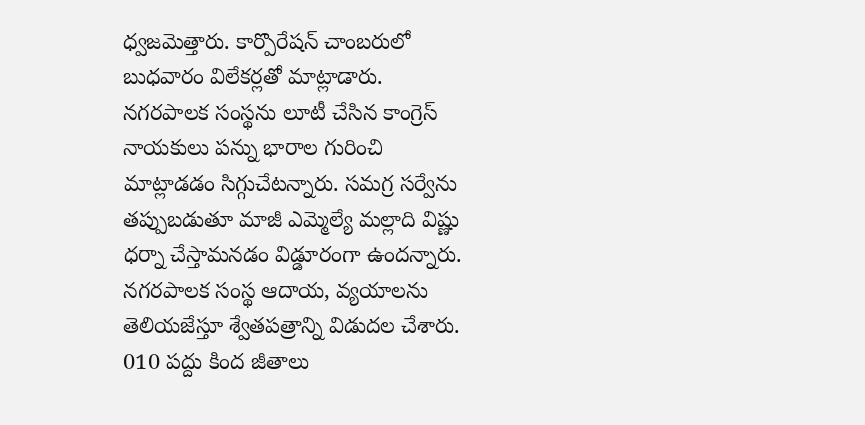ధ్వజమెత్తారు. కార్పొరేషన్ చాంబరులో బుధవారం విలేకర్లతో మాట్లాడారు. నగరపాలక సంస్థను లూటీ చేసిన కాంగ్రెస్ నాయకులు పన్ను భారాల గురించి మాట్లాడడం సిగ్గుచేటన్నారు. సమగ్ర సర్వేను తప్పుబడుతూ మాజీ ఎమ్మెల్యే మల్లాది విష్ణు  ధర్నా చేస్తామనడం విడ్డూరంగా ఉందన్నారు.  నగరపాలక సంస్థ ఆదాయ, వ్యయాలను తెలియజేస్తూ శ్వేతపత్రాన్ని విడుదల చేశారు. 010 పద్దు కింద జీతాలు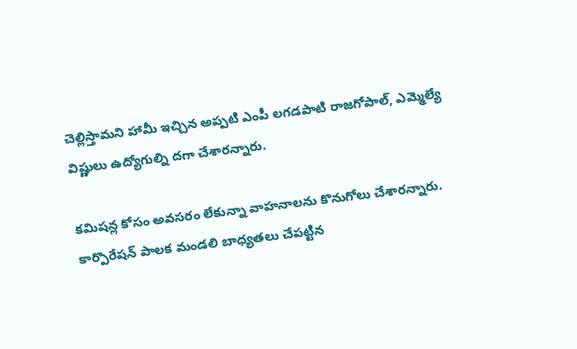చెల్లిస్తామని హామీ ఇచ్చిన అప్పటి ఎంపీ లగడపాటి రాజగోపాల్, ఎమ్మెల్యే విష్ణులు ఉద్యోగుల్ని దగా చేశారన్నారు.

కమిషన్ల కోసం అవసరం లేకున్నా వాహనాలను కొనుగోలు చేశారన్నారు. కార్పొరేషన్ పాలక మండలి బాధ్యతలు చేపట్టిన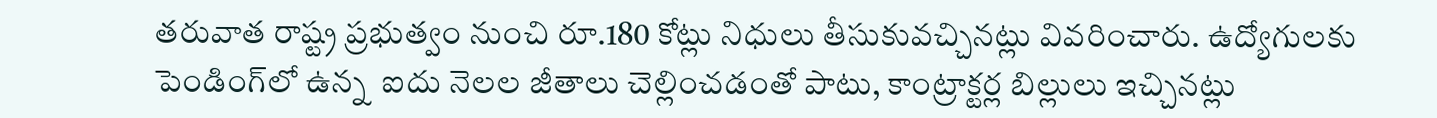తరువాత రాష్ట్ర ప్రభుత్వం నుంచి రూ.180 కోట్లు నిధులు తీసుకువచ్చినట్లు వివరించారు. ఉద్యోగులకు పెండింగ్‌లో ఉన్న  ఐదు నెలల జీతాలు చెల్లించడంతో పాటు, కాంట్రాక్టర్ల బిల్లులు ఇచ్చినట్లు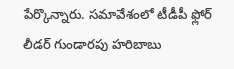పేర్కొన్నారు. సమావేశంలో టీడీపీ ఫ్లోర్ లీడర్ గుండారపు హరిబాబు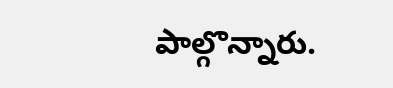పాల్గొన్నారు.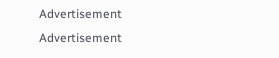Advertisement
Advertisement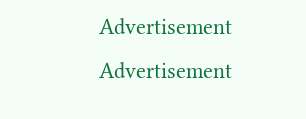Advertisement
Advertisement